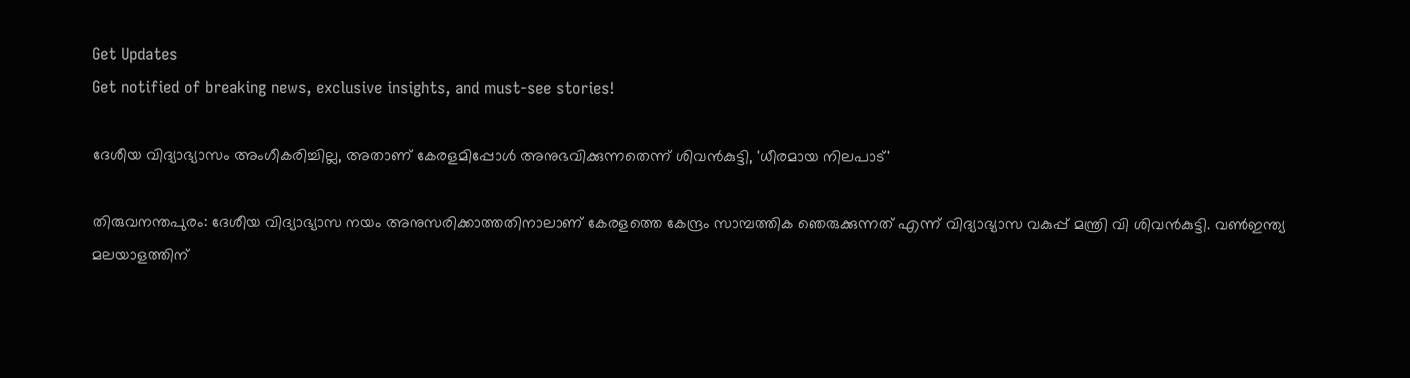Get Updates
Get notified of breaking news, exclusive insights, and must-see stories!

ദേശീയ വിദ്യാഭ്യാസം അംഗീകരിച്ചില്ല, അതാണ് കേരളമിപ്പോള്‍ അനുഭവിക്കുന്നതെന്ന് ശിവന്‍കുട്ടി, 'ധീരമായ നിലപാട്'

തിരുവനന്തപുരം: ദേശീയ വിദ്യാഭ്യാസ നയം അനുസരിക്കാത്തതിനാലാണ് കേരളത്തെ കേന്ദ്രം സാമ്പത്തിക ഞെരുക്കുന്നത് എന്ന് വിദ്യാഭ്യാസ വകുപ്പ് മന്ത്രി വി ശിവന്‍കുട്ടി. വണ്‍ഇന്ത്യ മലയാളത്തിന്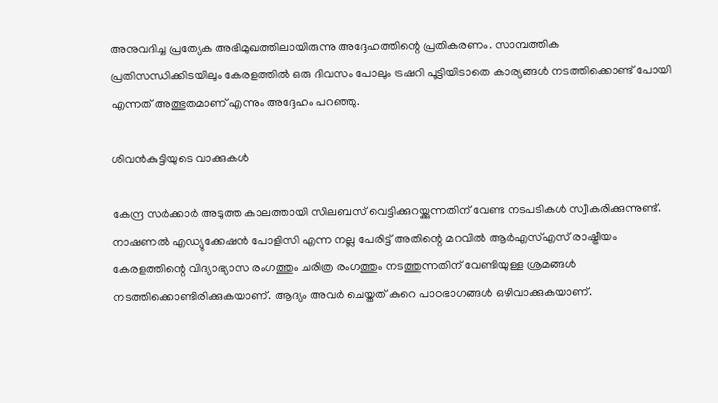അനുവദിച്ച പ്രത്യേക അഭിമുഖത്തിലായിരുന്നു അദ്ദേഹത്തിന്റെ പ്രതികരണം. സാമ്പത്തിക പ്രതിസന്ധിക്കിടയിലും കേരളത്തില്‍ ഒരു ദിവസം പോലും ട്രഷറി പൂട്ടിയിടാതെ കാര്യങ്ങള്‍ നടത്തിക്കൊണ്ട് പോയി എന്നത് അത്ഭുതമാണ് എന്നും അദ്ദേഹം പറഞ്ഞു.

ശിവന്‍കുട്ടിയുടെ വാക്കുകള്‍

കേന്ദ്ര സര്‍ക്കാര്‍ അടുത്ത കാലത്തായി സിലബസ് വെട്ടിക്കുറയ്ക്കുന്നതിന് വേണ്ട നടപടികള്‍ സ്വീകരിക്കുന്നുണ്ട്. നാഷണല്‍ എഡ്യുക്കേഷന്‍ പോളിസി എന്ന നല്ല പേരിട്ട് അതിന്റെ മറവില്‍ ആര്‍എസ്എസ് രാഷ്ട്രീയം കേരളത്തിന്റെ വിദ്യാഭ്യാസ രംഗത്തും ചരിത്ര രംഗത്തും നടത്തുന്നതിന് വേണ്ടിയുള്ള ശ്രമങ്ങള്‍ നടത്തിക്കൊണ്ടിരിക്കുകയാണ്. ആദ്യം അവര്‍ ചെയ്തത് കുറെ പാഠഭാഗങ്ങള്‍ ഒഴിവാക്കുകയാണ്.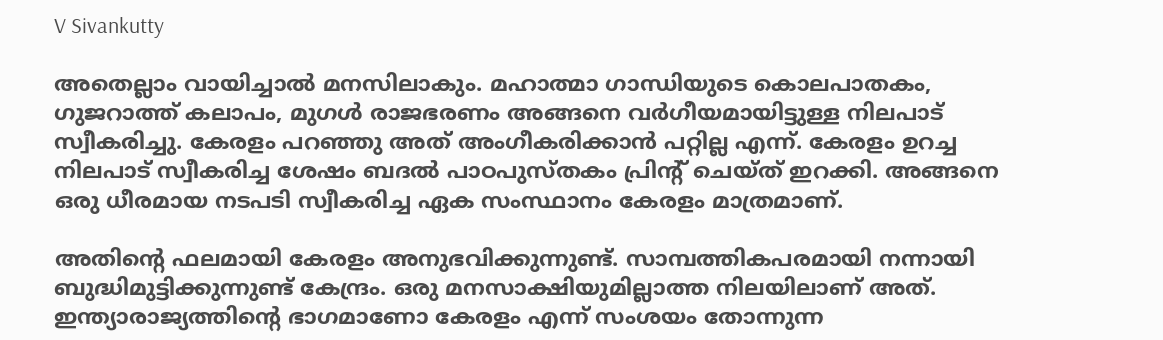V Sivankutty

അതെല്ലാം വായിച്ചാല്‍ മനസിലാകും. മഹാത്മാ ഗാന്ധിയുടെ കൊലപാതകം, ഗുജറാത്ത് കലാപം, മുഗള്‍ രാജഭരണം അങ്ങനെ വര്‍ഗീയമായിട്ടുള്ള നിലപാട് സ്വീകരിച്ചു. കേരളം പറഞ്ഞു അത് അംഗീകരിക്കാന്‍ പറ്റില്ല എന്ന്. കേരളം ഉറച്ച നിലപാട് സ്വീകരിച്ച ശേഷം ബദല്‍ പാഠപുസ്തകം പ്രിന്റ് ചെയ്ത് ഇറക്കി. അങ്ങനെ ഒരു ധീരമായ നടപടി സ്വീകരിച്ച ഏക സംസ്ഥാനം കേരളം മാത്രമാണ്.

അതിന്റെ ഫലമായി കേരളം അനുഭവിക്കുന്നുണ്ട്. സാമ്പത്തികപരമായി നന്നായി ബുദ്ധിമുട്ടിക്കുന്നുണ്ട് കേന്ദ്രം. ഒരു മനസാക്ഷിയുമില്ലാത്ത നിലയിലാണ് അത്. ഇന്ത്യാരാജ്യത്തിന്റെ ഭാഗമാണോ കേരളം എന്ന് സംശയം തോന്നുന്ന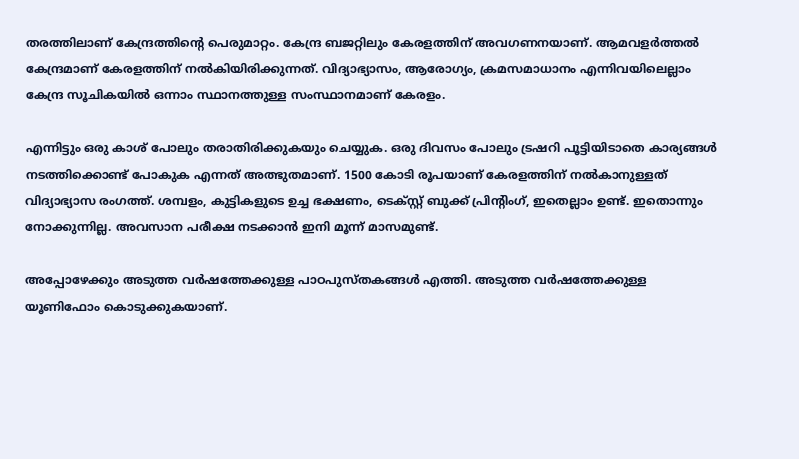തരത്തിലാണ് കേന്ദ്രത്തിന്റെ പെരുമാറ്റം. കേന്ദ്ര ബജറ്റിലും കേരളത്തിന് അവഗണനയാണ്. ആമവളര്‍ത്തല്‍ കേന്ദ്രമാണ് കേരളത്തിന് നല്‍കിയിരിക്കുന്നത്. വിദ്യാഭ്യാസം, ആരോഗ്യം, ക്രമസമാധാനം എന്നിവയിലെല്ലാം കേന്ദ്ര സൂചികയില്‍ ഒന്നാം സ്ഥാനത്തുള്ള സംസ്ഥാനമാണ് കേരളം.

എന്നിട്ടും ഒരു കാശ് പോലും തരാതിരിക്കുകയും ചെയ്യുക. ഒരു ദിവസം പോലും ട്രഷറി പൂട്ടിയിടാതെ കാര്യങ്ങള്‍ നടത്തിക്കൊണ്ട് പോകുക എന്നത് അത്ഭുതമാണ്. 1500 കോടി രൂപയാണ് കേരളത്തിന് നല്‍കാനുള്ളത് വിദ്യാഭ്യാസ രംഗത്ത്. ശമ്പളം, കുട്ടികളുടെ ഉച്ച ഭക്ഷണം, ടെക്‌സ്റ്റ് ബുക്ക് പ്രിന്റിംഗ്, ഇതെല്ലാം ഉണ്ട്. ഇതൊന്നും നോക്കുന്നില്ല. അവസാന പരീക്ഷ നടക്കാന്‍ ഇനി മൂന്ന് മാസമുണ്ട്.

അപ്പോഴേക്കും അടുത്ത വര്‍ഷത്തേക്കുള്ള പാഠപുസ്തകങ്ങള്‍ എത്തി. അടുത്ത വര്‍ഷത്തേക്കുള്ള യൂണിഫോം കൊടുക്കുകയാണ്.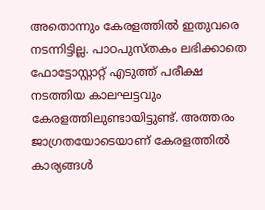അതൊന്നും കേരളത്തില്‍ ഇതുവരെ നടന്നിട്ടില്ല. പാഠപുസ്തകം ലഭിക്കാതെ ഫോട്ടോസ്റ്റാറ്റ് എടുത്ത് പരീക്ഷ നടത്തിയ കാലഘട്ടവും കേരളത്തിലുണ്ടായിട്ടുണ്ട്. അത്തരം ജാഗ്രതയോടെയാണ് കേരളത്തില്‍ കാര്യങ്ങള്‍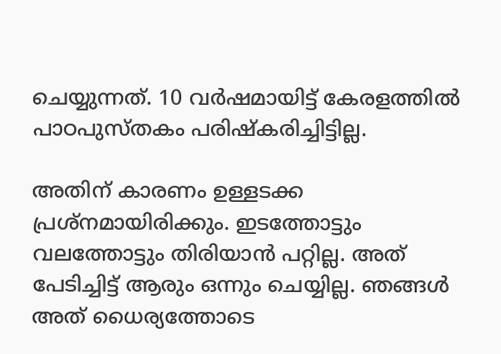ചെയ്യുന്നത്. 10 വര്‍ഷമായിട്ട് കേരളത്തില്‍ പാഠപുസ്തകം പരിഷ്‌കരിച്ചിട്ടില്ല.

അതിന് കാരണം ഉള്ളടക്ക പ്രശ്‌നമായിരിക്കും. ഇടത്തോട്ടും വലത്തോട്ടും തിരിയാന്‍ പറ്റില്ല. അത് പേടിച്ചിട്ട് ആരും ഒന്നും ചെയ്യില്ല. ഞങ്ങള്‍ അത് ധൈര്യത്തോടെ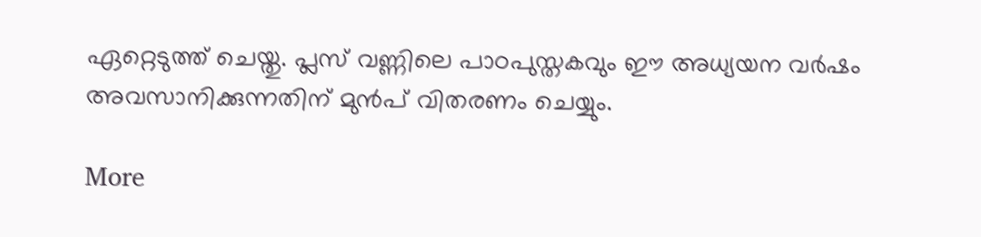ഏറ്റെടുത്ത് ചെയ്തു. പ്ലസ് വണ്ണിലെ പാഠപുസ്തകവും ഈ അധ്യയന വര്‍ഷം അവസാനിക്കുന്നതിന് മുന്‍പ് വിതരണം ചെയ്യും.

More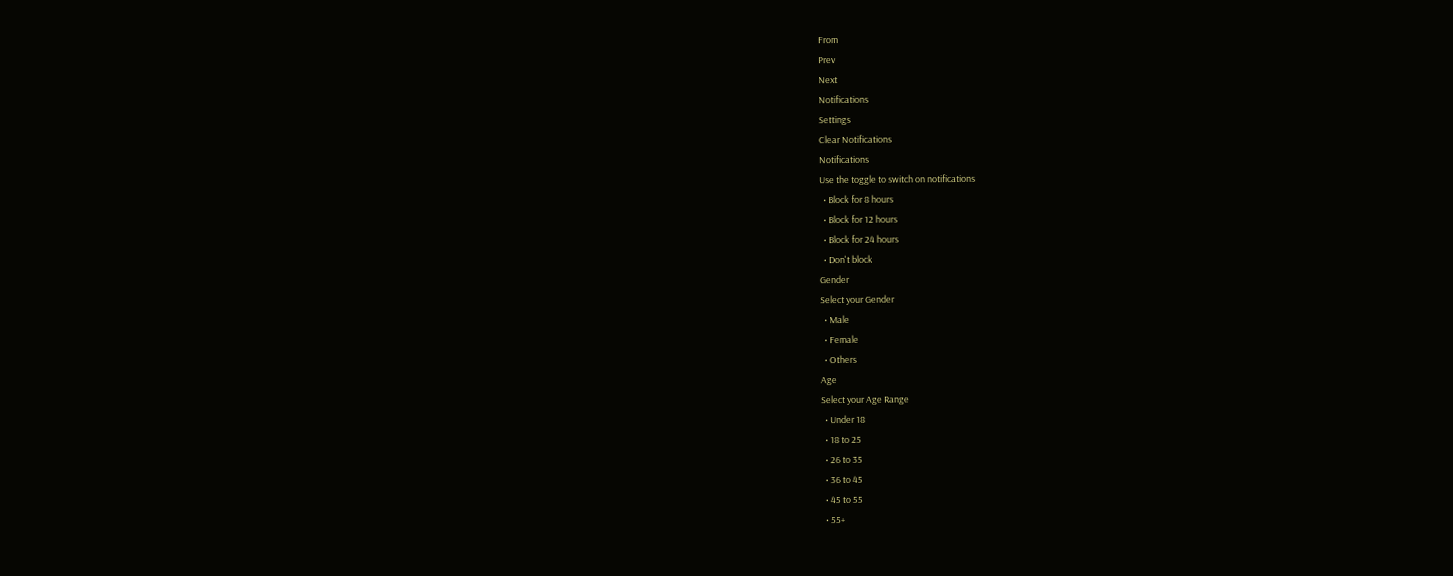From
Prev
Next
Notifications
Settings
Clear Notifications
Notifications
Use the toggle to switch on notifications
  • Block for 8 hours
  • Block for 12 hours
  • Block for 24 hours
  • Don't block
Gender
Select your Gender
  • Male
  • Female
  • Others
Age
Select your Age Range
  • Under 18
  • 18 to 25
  • 26 to 35
  • 36 to 45
  • 45 to 55
  • 55+